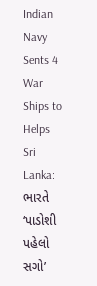Indian Navy Sents 4 War Ships to Helps Sri Lanka: ભારતે ‘પાડોશી પહેલો સગો’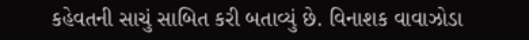કહેવતની સાચું સાબિત કરી બતાવ્યું છે. વિનાશક વાવાઝોડા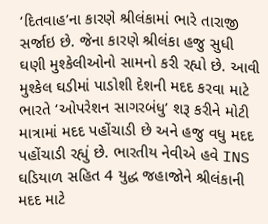‘દિતવાહ’ના કારણે શ્રીલંકામાં ભારે તારાજી સર્જાઇ છે. જેના કારણે શ્રીલંકા હજુ સુધી ઘણી મુશ્કેલીઓનો સામનો કરી રહ્યો છે. આવી મુશ્કેલ ઘડીમાં પાડોશી દેશની મદદ કરવા માટે ભારતે ‘ઓપરેશન સાગરબંધુ’ શરૂ કરીને મોટી માત્રામાં મદદ પહોંચાડી છે અને હજુ વધુ મદદ પહોંચાડી રહ્યું છે. ભારતીય નેવીએ હવે INS ઘડિયાળ સહિત 4 યુદ્ધ જહાજોને શ્રીલંકાની મદદ માટે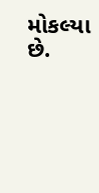મોકલ્યા છે.